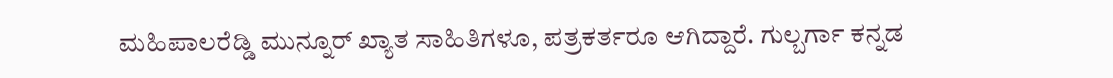ಮಹಿಪಾಲರೆಡ್ಡಿ ಮುನ್ನೂರ್ ಖ್ಯಾತ ಸಾಹಿತಿಗಳೂ, ಪತ್ರಕರ್ತರೂ ಆಗಿದ್ದಾರೆ. ಗುಲ್ಬರ್ಗಾ ಕನ್ನಡ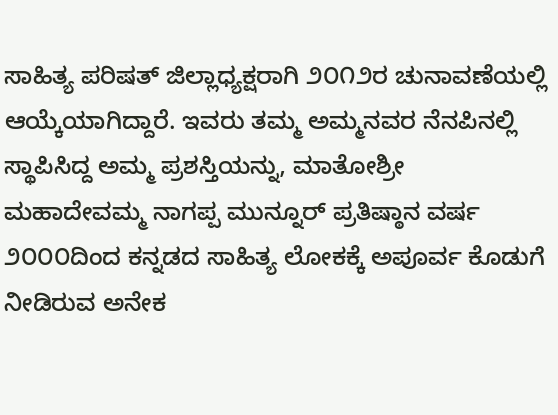ಸಾಹಿತ್ಯ ಪರಿಷತ್ ಜಿಲ್ಲಾಧ್ಯಕ್ಷರಾಗಿ ೨೦೧೨ರ ಚುನಾವಣೆಯಲ್ಲಿ ಆಯ್ಕೆಯಾಗಿದ್ದಾರೆ. ಇವರು ತಮ್ಮ ಅಮ್ಮನವರ ನೆನಪಿನಲ್ಲಿ ಸ್ಥಾಪಿಸಿದ್ದ ಅಮ್ಮ ಪ್ರಶಸ್ತಿಯನ್ನು, ಮಾತೋಶ್ರೀ ಮಹಾದೇವಮ್ಮ ನಾಗಪ್ಪ ಮುನ್ನೂರ್ ಪ್ರತಿಷ್ಠಾನ ವರ್ಷ ೨೦೦೦ದಿಂದ ಕನ್ನಡದ ಸಾಹಿತ್ಯ ಲೋಕಕ್ಕೆ ಅಪೂರ್ವ ಕೊಡುಗೆ ನೀಡಿರುವ ಅನೇಕ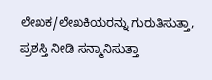ಲೇಖಕ/ಲೇಖಕಿಯರನ್ನು ಗುರುತಿಸುತ್ತಾ, ಪ್ರಶಸ್ತಿ ನೀಡಿ ಸನ್ಮಾನಿಸುತ್ತಾ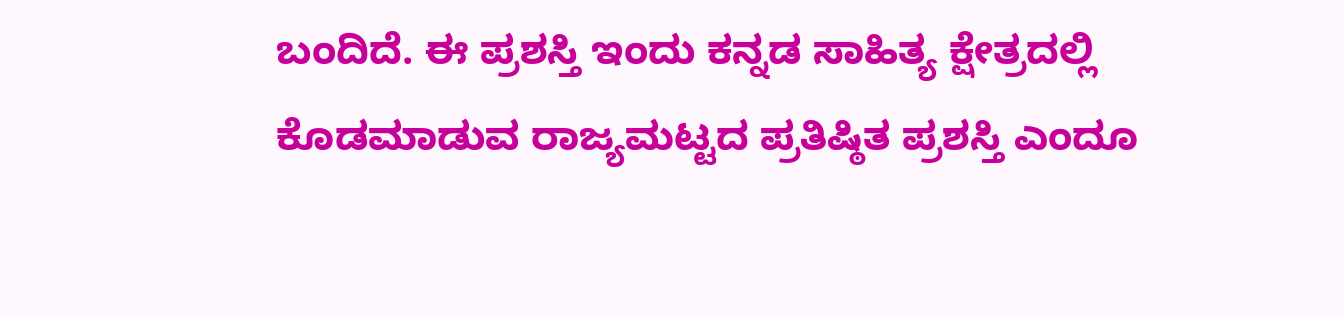ಬಂದಿದೆ. ಈ ಪ್ರಶಸ್ತಿ ಇಂದು ಕನ್ನಡ ಸಾಹಿತ್ಯ ಕ್ಷೇತ್ರದಲ್ಲಿ ಕೊಡಮಾಡುವ ರಾಜ್ಯಮಟ್ಟದ ಪ್ರತಿಷ್ಠಿತ ಪ್ರಶಸ್ತಿ ಎಂದೂ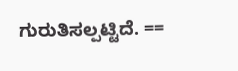ಗುರುತಿಸಲ್ಪಟ್ಟಿದೆ. ==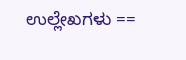ಉಲ್ಲೇಖಗಳು ==